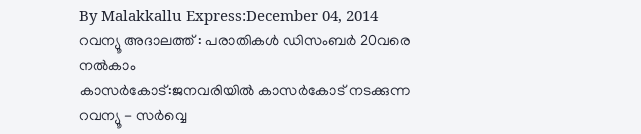By Malakkallu Express:December 04, 2014
റവന്യൂ അദാലത്ത് : പരാതികൾ ഡിസംബർ 20വരെ നൽകാം
കാസർകോട്:ജനവരിയിൽ കാസർകോട് നടക്കുന്ന റവന്യൂ - സർവ്വെ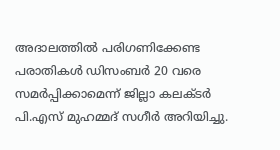അദാലത്തിൽ പരിഗണിക്കേണ്ട പരാതികൾ ഡിസംബർ 20 വരെ സമർപ്പിക്കാമെന്ന് ജില്ലാ കലക്ടർ പി.എസ് മുഹമ്മദ് സഗീർ അറിയിച്ചു.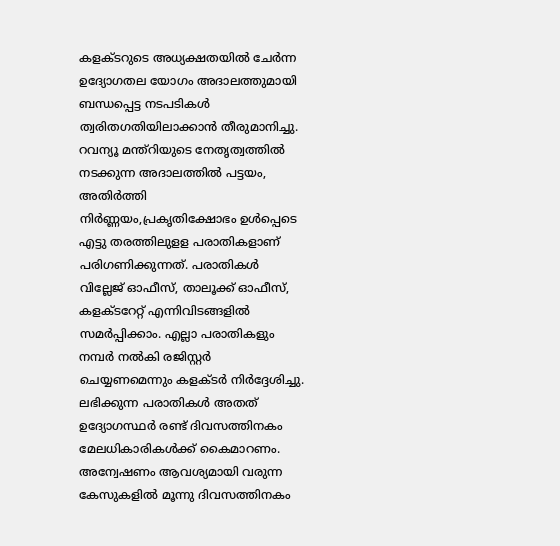കളക്ടറുടെ അധ്യക്ഷതയിൽ ചേർന്ന ഉദ്യോഗതല യോഗം അദാലത്തുമായി ബന്ധപ്പെട്ട നടപടികൾ ത്വരിതഗതിയിലാക്കാൻ തീരുമാനിച്ചു. റവന്യൂ മന്ത്റിയുടെ നേതൃത്വത്തിൽ നടക്കുന്ന അദാലത്തിൽ പട്ടയം, അതിർത്തി നിർണ്ണയം,പ്രകൃതിക്ഷോഭം ഉൾപ്പെടെ എട്ടു തരത്തിലുളള പരാതികളാണ് പരിഗണിക്കുന്നത്. പരാതികൾ വില്ലേജ് ഓഫീസ്, താലൂക്ക് ഓഫീസ്, കളക്ടറേറ്റ് എന്നിവിടങ്ങളിൽ സമർപ്പിക്കാം. എല്ലാ പരാതികളും നമ്പർ നൽകി രജിസ്റ്റർ ചെയ്യണമെന്നും കളക്ടർ നിർദ്ദേശിച്ചു. ലഭിക്കുന്ന പരാതികൾ അതത് ഉദ്യോഗസ്ഥർ രണ്ട് ദിവസത്തിനകം മേലധികാരികൾക്ക് കൈമാറണം. അന്വേഷണം ആവശ്യമായി വരുന്ന കേസുകളിൽ മൂന്നു ദിവസത്തിനകം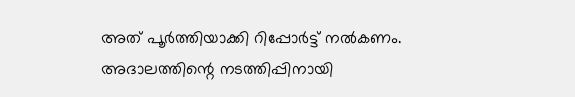അത് പൂർത്തിയാക്കി റിപ്പോർട്ട് നൽകണം. അദാലത്തിന്റെ നടത്തിപ്പിനായി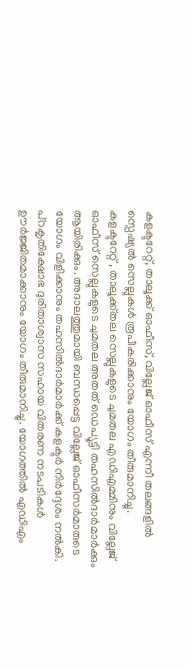കളക്ടറേറ്റ്, താലൂക്ക് ഓഫീസ്, വില്ലേജ് ഓഫീസ് എന്നീ തലങ്ങളിൽ സ്പെഷ്യൽ സെല്ലുകൾ രൂപീകരിക്കാനും യോഗം തീരുമാനിച്ചു.
കളക്ടറേറ്റ് , താലൂക്ക്തല സെല്ലുകളുടെ ചുമതല എഡിഎമ്മിനും വില്ലേജ് ഓഫീസ് സെല്ലുകളുടെ ചുമതല അതത് ഡെപ്യൂട്ടി തഹസിൽദാർമാർക്കും ആയിരിക്കും. അദാലത്തുമായി ബന്ധപ്പെട്ട വില്ലേജ് ഓഫീസർമാരുടെ യോഗം വിളിക്കാനും തഹസിൽദാർമാർക്ക് കളക്ടർ നിർദ്ദേശം നൽകി. പ്റകൃതിക്ഷോഭ ദുരിതാശ്വാസ സഹായ വിതരണ നടപടികൾ ഊർജ്ജിതമാക്കാനും യോഗം തീരുമാനിച്ചു. യോഗത്തിൽ എഡിഎം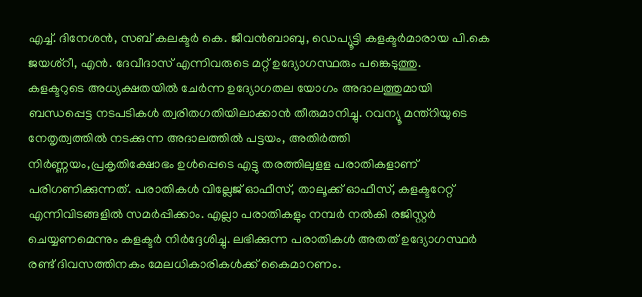എച്ച്. ദിനേശൻ, സബ് കലക്ടർ കെ. ജീവൻബാബു, ഡെപ്യൂട്ടി കളക്ടർമാരായ പി.കെ ജയശ്റീ, എൻ. ദേവീദാസ് എന്നിവരുടെ മറ്റ് ഉദ്യോഗസ്ഥരും പങ്കെടുത്തു.
കളക്ടറുടെ അധ്യക്ഷതയിൽ ചേർന്ന ഉദ്യോഗതല യോഗം അദാലത്തുമായി ബന്ധപ്പെട്ട നടപടികൾ ത്വരിതഗതിയിലാക്കാൻ തീരുമാനിച്ചു. റവന്യൂ മന്ത്റിയുടെ നേതൃത്വത്തിൽ നടക്കുന്ന അദാലത്തിൽ പട്ടയം, അതിർത്തി നിർണ്ണയം,പ്രകൃതിക്ഷോഭം ഉൾപ്പെടെ എട്ടു തരത്തിലുളള പരാതികളാണ് പരിഗണിക്കുന്നത്. പരാതികൾ വില്ലേജ് ഓഫീസ്, താലൂക്ക് ഓഫീസ്, കളക്ടറേറ്റ് എന്നിവിടങ്ങളിൽ സമർപ്പിക്കാം. എല്ലാ പരാതികളും നമ്പർ നൽകി രജിസ്റ്റർ ചെയ്യണമെന്നും കളക്ടർ നിർദ്ദേശിച്ചു. ലഭിക്കുന്ന പരാതികൾ അതത് ഉദ്യോഗസ്ഥർ രണ്ട് ദിവസത്തിനകം മേലധികാരികൾക്ക് കൈമാറണം.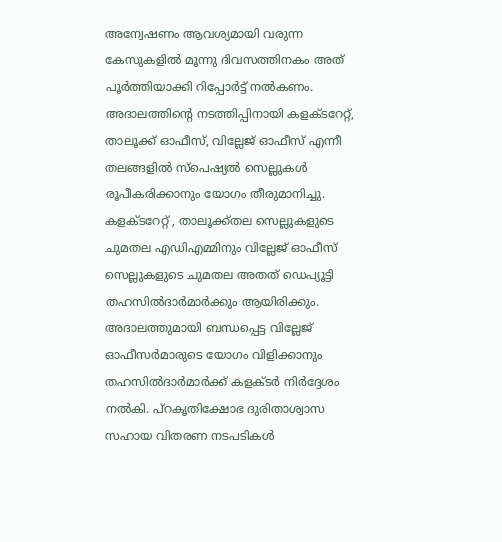അന്വേഷണം ആവശ്യമായി വരുന്ന കേസുകളിൽ മൂന്നു ദിവസത്തിനകം അത് പൂർത്തിയാക്കി റിപ്പോർട്ട് നൽകണം. അദാലത്തിന്റെ നടത്തിപ്പിനായി കളക്ടറേറ്റ്, താലൂക്ക് ഓഫീസ്, വില്ലേജ് ഓഫീസ് എന്നീ തലങ്ങളിൽ സ്പെഷ്യൽ സെല്ലുകൾ രൂപീകരിക്കാനും യോഗം തീരുമാനിച്ചു.
കളക്ടറേറ്റ് , താലൂക്ക്തല സെല്ലുകളുടെ ചുമതല എഡിഎമ്മിനും വില്ലേജ് ഓഫീസ് സെല്ലുകളുടെ ചുമതല അതത് ഡെപ്യൂട്ടി തഹസിൽദാർമാർക്കും ആയിരിക്കും. അദാലത്തുമായി ബന്ധപ്പെട്ട വില്ലേജ് ഓഫീസർമാരുടെ യോഗം വിളിക്കാനും തഹസിൽദാർമാർക്ക് കളക്ടർ നിർദ്ദേശം നൽകി. പ്റകൃതിക്ഷോഭ ദുരിതാശ്വാസ സഹായ വിതരണ നടപടികൾ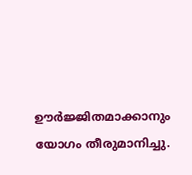ഊർജ്ജിതമാക്കാനും യോഗം തീരുമാനിച്ചു.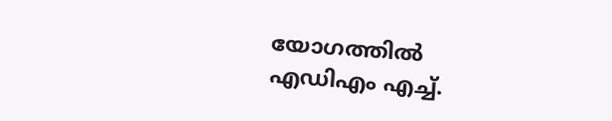യോഗത്തിൽ എഡിഎം എച്ച്.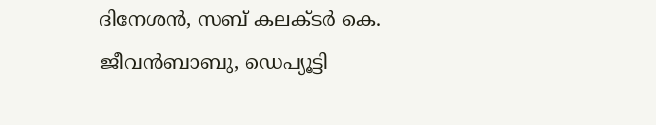ദിനേശൻ, സബ് കലക്ടർ കെ. ജീവൻബാബു, ഡെപ്യൂട്ടി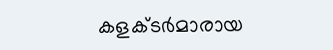കളക്ടർമാരായ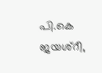പി.കെ ജയശ്റീ,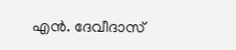എൻ. ദേവീദാസ്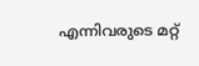എന്നിവരുടെ മറ്റ്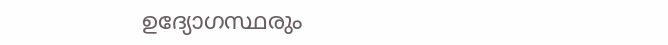ഉദ്യോഗസ്ഥരും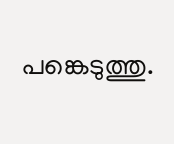പങ്കെടുത്തു.